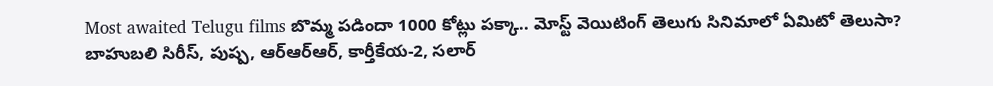Most awaited Telugu films బొమ్మ పడిందా 1000 కోట్లు పక్కా.. మోస్ట్ వెయిటింగ్ తెలుగు సినిమాలో ఏమిటో తెలుసా?
బాహుబలి సిరీస్, పుష్ప, ఆర్ఆర్ఆర్, కార్తీకేయ-2, సలార్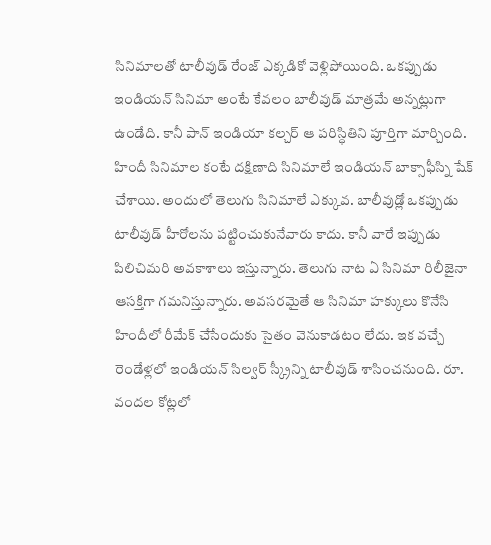సినిమాలతో టాలీవుడ్ రేంజ్ ఎక్కడికో వెళ్లిపోయింది. ఒకప్పుడు ఇండియన్ సినిమా అంటే కేవలం బాలీవుడ్ మాత్రమే అన్నట్లుగా ఉండేది. కానీ పాన్ ఇండియా కల్చర్ ఆ పరిస్ధితిని పూర్తిగా మార్చింది. హిందీ సినిమాల కంటే దక్షిణాది సినిమాలే ఇండియన్ బాక్సాఫీస్ని షేక్ చేశాయి. అందులో తెలుగు సినిమాలే ఎక్కువ. బాలీవుడ్లో ఒకప్పుడు టాలీవుడ్ హీరోలను పట్టించుకునేవారు కాదు. కానీ వారే ఇప్పుడు పిలిచిమరి అవకాశాలు ఇస్తున్నారు. తెలుగు నాట ఏ సినిమా రిలీజైనా ఆసక్తిగా గమనిస్తున్నారు. అవసరమైతే ఆ సినిమా హక్కులు కొనేసి హిందీలో రీమేక్ చేసేందుకు సైతం వెనుకాడటం లేదు. ఇక వచ్చే రెండేళ్లలో ఇండియన్ సిల్వర్ స్క్రీన్ని టాలీవుడ్ శాసించనుంది. రూ. వందల కోట్లలో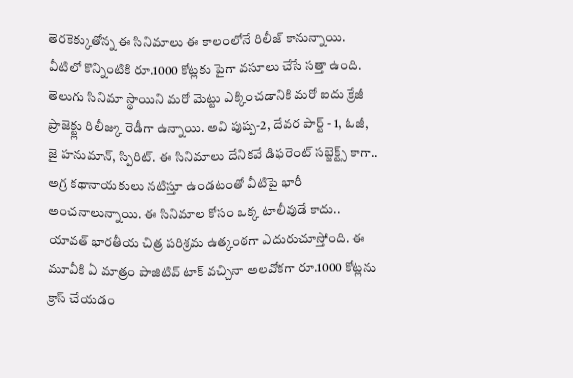తెరకెక్కుతోన్న ఈ సినిమాలు ఈ కాలంలోనే రిలీజ్ కానున్నాయి. వీటిలో కొన్నింటికి రూ.1000 కోట్లకు పైగా వసూలు చేసే సత్తా ఉంది.
తెలుగు సినిమా స్థాయిని మరో మెట్టు ఎక్కించడానికి మరో ఐదు క్రేజీ ప్రాజెక్ట్లు రిలీజ్కు రెడీగా ఉన్నాయి. అవి పుష్ప-2, దేవర పార్ట్ - 1, ఓజీ, జై హనుమాన్, స్పిరిట్. ఈ సినిమాలు దేనికవే డిఫరెంట్ సబ్జెక్ట్స్ కాగా.. అగ్ర కథానాయకులు నటిస్తూ ఉండటంతో వీటిపై భారీ అంచనాలున్నాయి. ఈ సినిమాల కోసం ఒక్క టాలీవుడే కాదు.. యావత్ భారతీయ చిత్ర పరిశ్రమ ఉత్కంఠగా ఎదురుచూస్తోంది. ఈ మూవీకి ఏ మాత్రం పాజిటివ్ టాక్ వచ్చినా అలవోకగా రూ.1000 కోట్లను క్రాస్ చేయడం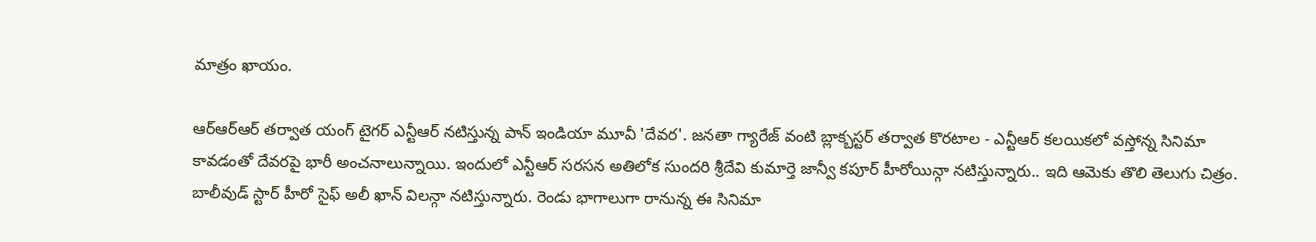మాత్రం ఖాయం.

ఆర్ఆర్ఆర్ తర్వాత యంగ్ టైగర్ ఎన్టీఆర్ నటిస్తున్న పాన్ ఇండియా మూవీ 'దేవర'. జనతా గ్యారేజ్ వంటి బ్లాక్బస్టర్ తర్వాత కొరటాల - ఎన్టీఆర్ కలయికలో వస్తోన్న సినిమా కావడంతో దేవరపై భారీ అంచనాలున్నాయి. ఇందులో ఎన్టీఆర్ సరసన అతిలోక సుందరి శ్రీదేవి కుమార్తె జాన్వీ కపూర్ హీరోయిన్గా నటిస్తున్నారు.. ఇది ఆమెకు తొలి తెలుగు చిత్రం. బాలీవుడ్ స్టార్ హీరో సైఫ్ అలీ ఖాన్ విలన్గా నటిస్తున్నారు. రెండు భాగాలుగా రానున్న ఈ సినిమా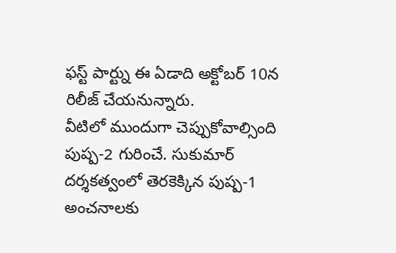ఫస్ట్ పార్ట్ను ఈ ఏడాది అక్టోబర్ 10న రిలీజ్ చేయనున్నారు.
వీటిలో ముందుగా చెప్పుకోవాల్సింది పుష్ప-2 గురించే. సుకుమార్ దర్శకత్వంలో తెరకెక్కిన పుష్ప-1 అంచనాలకు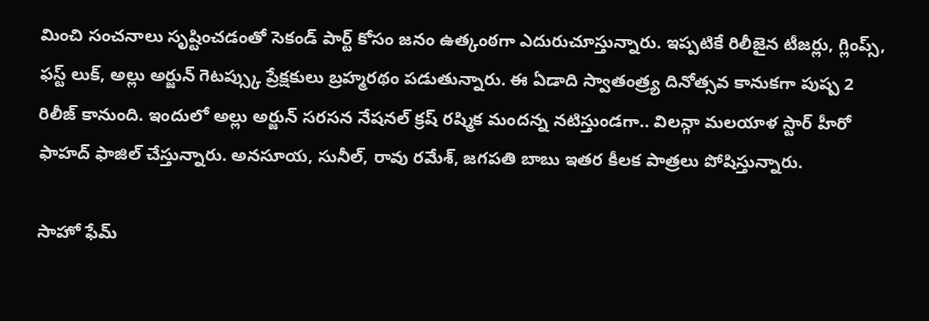మించి సంచనాలు సృష్టించడంతో సెకండ్ పార్ట్ కోసం జనం ఉత్కంఠగా ఎదురుచూస్తున్నారు. ఇప్పటికే రిలీజైన టీజర్లు, గ్లింప్స్, ఫస్ట్ లుక్, అల్లు అర్జున్ గెటప్స్కు ప్రేక్షకులు బ్రహ్మరథం పడుతున్నారు. ఈ ఏడాది స్వాతంత్ర్య దినోత్సవ కానుకగా పుష్ప 2 రిలీజ్ కానుంది. ఇందులో అల్లు అర్జున్ సరసన నేషనల్ క్రష్ రష్మిక మందన్న నటిస్తుండగా.. విలన్గా మలయాళ స్టార్ హీరో ఫాహద్ ఫాజిల్ చేస్తున్నారు. అనసూయ, సునీల్, రావు రమేశ్, జగపతి బాబు ఇతర కీలక పాత్రలు పోషిస్తున్నారు.

సాహో ఫేమ్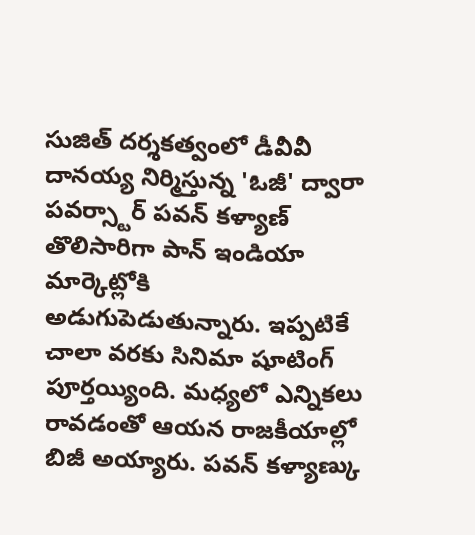సుజిత్ దర్శకత్వంలో డీవీవీ దానయ్య నిర్మిస్తున్న 'ఓజీ' ద్వారా పవర్స్టార్ పవన్ కళ్యాణ్ తొలిసారిగా పాన్ ఇండియా మార్కెట్లోకి అడుగుపెడుతున్నారు. ఇప్పటికే చాలా వరకు సినిమా షూటింగ్ పూర్తయ్యింది. మధ్యలో ఎన్నికలు రావడంతో ఆయన రాజకీయాల్లో బిజీ అయ్యారు. పవన్ కళ్యాణ్కు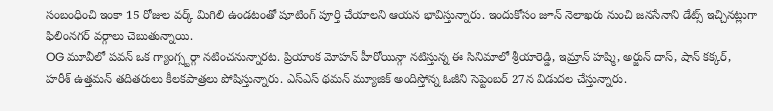సంబంధించి ఇంకా 15 రోజుల వర్క్ మిగిలి ఉండటంతో షూటింగ్ పూర్తి చేయాలని ఆయన భావిస్తున్నారు. ఇందుకోసం జూన్ నెలాఖరు నుంచి జనసేనాని డేట్స్ ఇచ్చినట్లుగా ఫిలింనగర్ వర్గాలు చెబుతున్నాయి.
OG మూవీలో పవన్ ఒక గ్యాంగ్స్టర్గా నటించనున్నారట. ప్రియాంక మోహన్ హీరోయిన్గా నటిస్తున్న ఈ సినిమాలో శ్రీయారెడ్డి, ఇమ్రాన్ హష్మి, అర్జున్ దాస్, షాన్ కక్కర్, హరీశ్ ఉత్తమన్ తదితరులు కీలకపాత్రలు పోషిస్తున్నారు. ఎస్ఎస్ థమన్ మ్యూజిక్ అందిస్తోన్న ఓజీని సెప్టెంబర్ 27న విడుదల చేస్తున్నారు.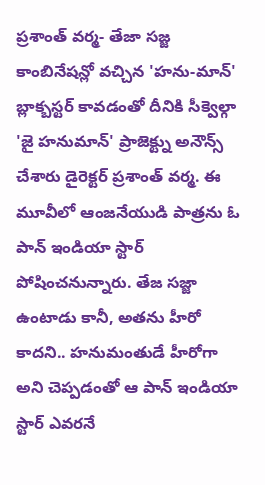ప్రశాంత్ వర్మ- తేజా సజ్జ కాంబినేషన్లో వచ్చిన 'హను-మాన్' బ్లాక్బస్టర్ కావడంతో దీనికి సీక్వెల్గా 'జై హనుమాన్' ప్రాజెక్ట్ను అనౌన్స్ చేశారు డైరెక్టర్ ప్రశాంత్ వర్మ. ఈ మూవీలో ఆంజనేయుడి పాత్రను ఓ పాన్ ఇండియా స్టార్ పోషించనున్నారు. తేజ సజ్జా ఉంటాడు కానీ, అతను హీరో కాదని.. హనుమంతుడే హీరోగా అని చెప్పడంతో ఆ పాన్ ఇండియా స్టార్ ఎవరనే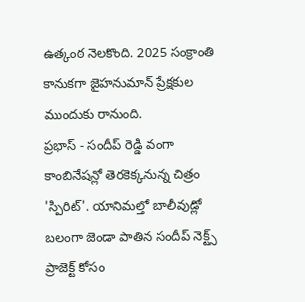ఉత్కంఠ నెలకొంది. 2025 సంక్రాంతి కానుకగా జైహనుమాన్ ప్రేక్షకుల ముందుకు రానుంది.
ప్రభాస్ - సందీప్ రెడ్డి వంగా కాంబినేషన్లో తెరకెక్కనున్న చిత్రం 'స్పిరిట్'. యానిమల్తో బాలీవుడ్లో బలంగా జెండా పాతిన సందీప్ నెక్ట్స్ ప్రాజెక్ట్ కోసం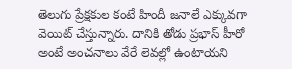తెలుగు ప్రేక్షకుల కంటే హిందీ జనాలే ఎక్కువగా వెయిట్ చేస్తున్నారు. దానికి తోడు ప్రభాస్ హీరో అంటే అంచనాలు వేరే లెవల్లో ఉంటాయని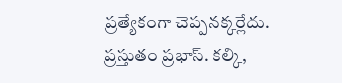ప్రత్యేకంగా చెప్పనక్కర్లేదు. ప్రస్తుతం ప్రభాస్. కల్కి,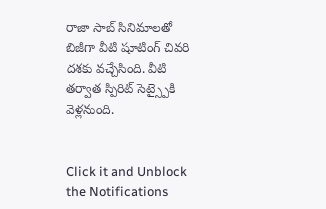రాజా సాబ్ సినిమాలతో బిజీగా వీటి షూటింగ్ చివరి దశకు వచ్చేసింది. వీటి తర్వాత స్పిరిట్ సెట్స్పైకి వెళ్లనుంది.


Click it and Unblock the Notifications